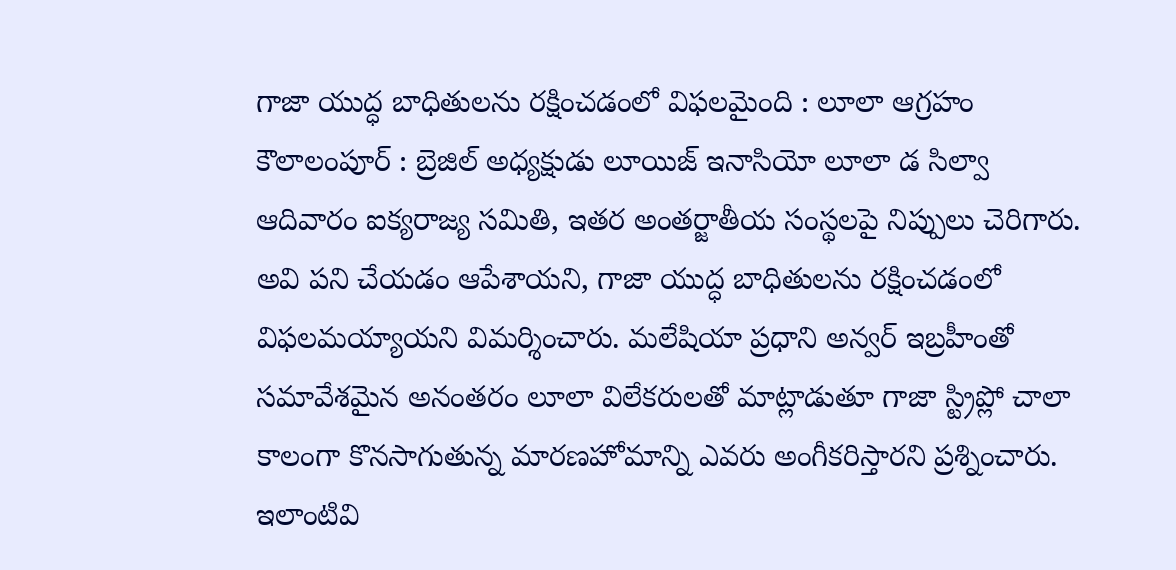గాజా యుద్ధ బాధితులను రక్షించడంలో విఫలమైంది : లూలా ఆగ్రహం
కౌలాలంపూర్ : బ్రెజిల్ అధ్యక్షుడు లూయిజ్ ఇనాసియో లూలా డ సిల్వా ఆదివారం ఐక్యరాజ్య సమితి, ఇతర అంతర్జాతీయ సంస్థలపై నిప్పులు చెరిగారు. అవి పని చేయడం ఆపేశాయని, గాజా యుద్ధ బాధితులను రక్షించడంలో విఫలమయ్యాయని విమర్శించారు. మలేషియా ప్రధాని అన్వర్ ఇబ్రహీంతో సమావేశమైన అనంతరం లూలా విలేకరులతో మాట్లాడుతూ గాజా స్ట్రిప్లో చాలా కాలంగా కొనసాగుతున్న మారణహోమాన్ని ఎవరు అంగీకరిస్తారని ప్రశ్నించారు.
ఇలాంటివి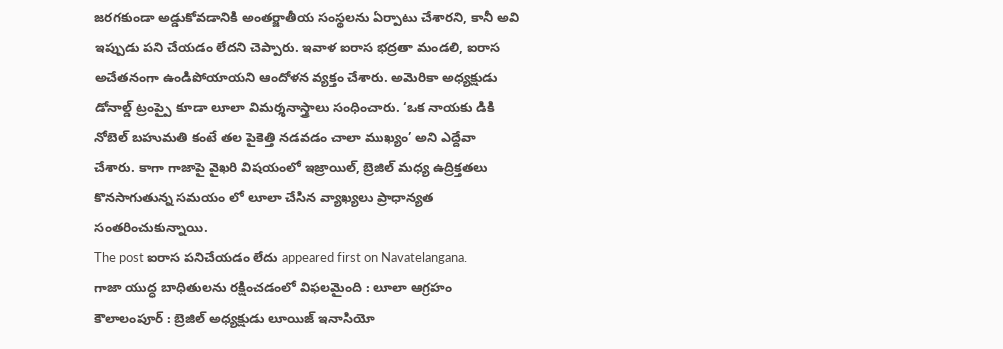జరగకుండా అడ్డుకోవడానికి అంతర్జాతీయ సంస్థలను ఏర్పాటు చేశారని, కానీ అవి ఇప్పుడు పని చేయడం లేదని చెప్పారు. ఇవాళ ఐరాస భద్రతా మండలి, ఐరాస అచేతనంగా ఉండిపోయాయని ఆందోళన వ్యక్తం చేశారు. అమెరికా అధ్యక్షుడు డోనాల్డ్ ట్రంప్పై కూడా లూలా విమర్శనాస్త్రాలు సంధించారు. ‘ఒక నాయకు డికి నోబెల్ బహుమతి కంటే తల పైకెత్తి నడవడం చాలా ముఖ్యం’ అని ఎద్దేవా చేశారు. కాగా గాజాపై వైఖరి విషయంలో ఇజ్రాయిల్, బ్రెజిల్ మధ్య ఉద్రిక్తతలు కొనసాగుతున్న సమయం లో లూలా చేసిన వ్యాఖ్యలు ప్రాధాన్యత సంతరించుకున్నాయి.
The post ఐరాస పనిచేయడం లేదు appeared first on Navatelangana.
గాజా యుద్ధ బాధితులను రక్షించడంలో విఫలమైంది : లూలా ఆగ్రహం కౌలాలంపూర్ : బ్రెజిల్ అధ్యక్షుడు లూయిజ్ ఇనాసియో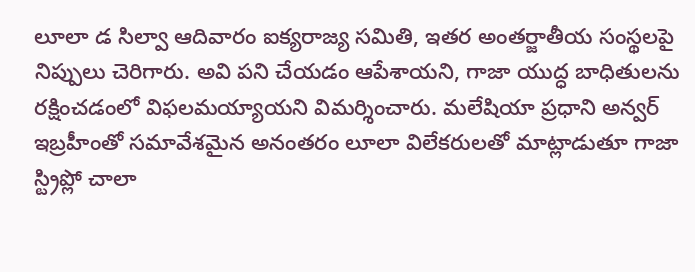లూలా డ సిల్వా ఆదివారం ఐక్యరాజ్య సమితి, ఇతర అంతర్జాతీయ సంస్థలపై నిప్పులు చెరిగారు. అవి పని చేయడం ఆపేశాయని, గాజా యుద్ధ బాధితులను రక్షించడంలో విఫలమయ్యాయని విమర్శించారు. మలేషియా ప్రధాని అన్వర్ ఇబ్రహీంతో సమావేశమైన అనంతరం లూలా విలేకరులతో మాట్లాడుతూ గాజా స్ట్రిప్లో చాలా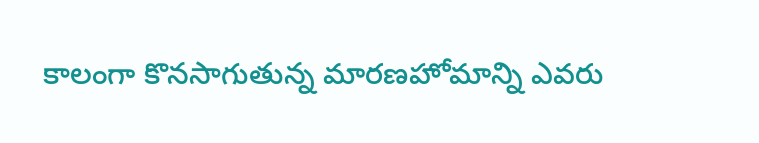కాలంగా కొనసాగుతున్న మారణహోమాన్ని ఎవరు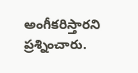అంగీకరిస్తారని ప్రశ్నించారు.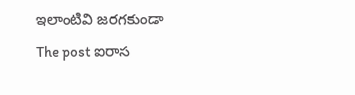ఇలాంటివి జరగకుండా
The post ఐరాస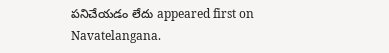పనిచేయడం లేదు appeared first on Navatelangana.